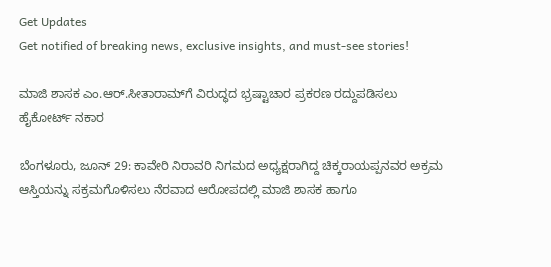Get Updates
Get notified of breaking news, exclusive insights, and must-see stories!

ಮಾಜಿ ಶಾಸಕ ಎಂ.ಆರ್.ಸೀತಾರಾಮ್‌ಗೆ ವಿರುದ್ಧದ ಭ್ರಷ್ಟಾಚಾರ ಪ್ರಕರಣ ರದ್ದುಪಡಿಸಲು ಹೈಕೋರ್ಟ್ ನಕಾರ

ಬೆಂಗಳೂರು, ಜೂನ್ 29: ಕಾವೇರಿ ನಿರಾವರಿ ನಿಗಮದ ಅಧ್ಯಕ್ಷರಾಗಿದ್ದ ಚಿಕ್ಕರಾಯಪ್ಪನವರ ಅಕ್ರಮ ಆಸ್ತಿಯನ್ನು ಸಕ್ರಮಗೊಳಿಸಲು ನೆರವಾದ ಆರೋಪದಲ್ಲಿ ಮಾಜಿ ಶಾಸಕ ಹಾಗೂ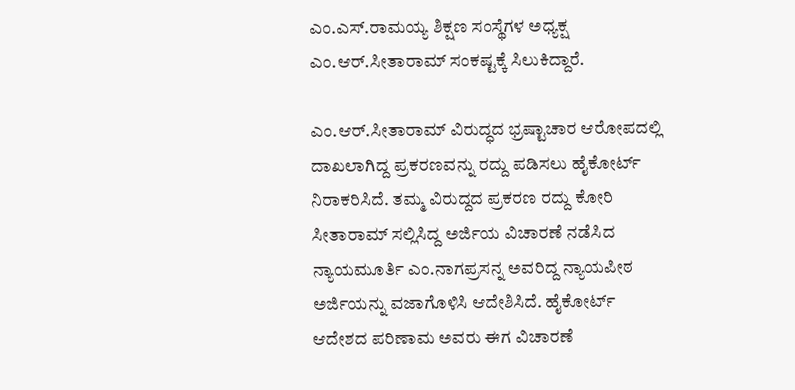ಎಂ.ಎಸ್.ರಾಮಯ್ಯ ಶಿಕ್ಷಣ ಸಂಸ್ಥೆಗಳ ಅಧ್ಯಕ್ಷ ಎಂ.ಆರ್.ಸೀತಾರಾಮ್ ಸಂಕಷ್ಟಕ್ಕೆ ಸಿಲುಕಿದ್ದಾರೆ.

ಎಂ.ಆರ್.ಸೀತಾರಾಮ್ ವಿರುದ್ಧದ ಭ್ರಷ್ಟಾಚಾರ ಆರೋಪದಲ್ಲಿ ದಾಖಲಾಗಿದ್ದ ಪ್ರಕರಣವನ್ನು ರದ್ದು ಪಡಿಸಲು ಹೈಕೋರ್ಟ್ ನಿರಾಕರಿಸಿದೆ. ತಮ್ಮ ವಿರುದ್ದದ ಪ್ರಕರಣ ರದ್ದು ಕೋರಿ ಸೀತಾರಾಮ್ ಸಲ್ಲಿಸಿದ್ದ ಅರ್ಜಿಯ ವಿಚಾರಣೆ ನಡೆಸಿದ ನ್ಯಾಯಮೂರ್ತಿ ಎಂ.ನಾಗಪ್ರಸನ್ನ ಅವರಿದ್ದ ನ್ಯಾಯಪೀಠ ಅರ್ಜಿಯನ್ನು ವಜಾಗೊಳಿಸಿ ಆದೇಶಿಸಿದೆ. ಹೈಕೋರ್ಟ್ ಆದೇಶದ ಪರಿಣಾಮ ಅವರು ಈಗ ವಿಚಾರಣೆ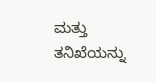ಮತ್ತು ತನಿಖೆಯನ್ನು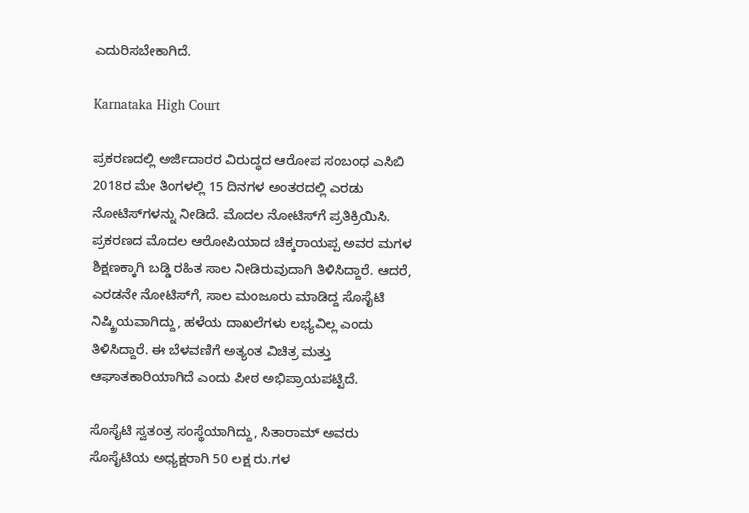ಎದುರಿಸಬೇಕಾಗಿದೆ.

Karnataka High Court

ಪ್ರಕರಣದಲ್ಲಿ ಅರ್ಜಿದಾರರ ವಿರುದ್ಧದ ಆರೋಪ ಸಂಬಂಧ ಎಸಿಬಿ 2018ರ ಮೇ ತಿಂಗಳಲ್ಲಿ 15 ದಿನಗಳ ಅಂತರದಲ್ಲಿ ಎರಡು ನೋಟಿಸ್‌ಗಳನ್ನು ನೀಡಿದೆ. ಮೊದಲ ನೋಟಿಸ್‌ಗೆ ಪ್ರತಿಕ್ರಿಯಿಸಿ. ಪ್ರಕರಣದ ಮೊದಲ ಆರೋಪಿಯಾದ ಚಿಕ್ಕರಾಯಪ್ಪ ಅವರ ಮಗಳ ಶಿಕ್ಷಣಕ್ಕಾಗಿ ಬಡ್ಡಿ ರಹಿತ ಸಾಲ ನೀಡಿರುವುದಾಗಿ ತಿಳಿಸಿದ್ದಾರೆ. ಆದರೆ, ಎರಡನೇ ನೋಟಿಸ್‌ಗೆ, ಸಾಲ ಮಂಜೂರು ಮಾಡಿದ್ದ ಸೊಸೈಟಿ ನಿಷ್ಕ್ರಿಯವಾಗಿದ್ದು, ಹಳೆಯ ದಾಖಲೆಗಳು ಲಭ್ಯವಿಲ್ಲ ಎಂದು ತಿಳಿಸಿದ್ದಾರೆ. ಈ ಬೆಳವಣಿಗೆ ಅತ್ಯಂತ ವಿಚಿತ್ರ ಮತ್ತು ಆಘಾತಕಾರಿಯಾಗಿದೆ ಎಂದು ಪೀಠ ಅಭಿಪ್ರಾಯಪಟ್ಟಿದೆ.

ಸೊಸೈಟಿ ಸ್ವತಂತ್ರ ಸಂಸ್ಥೆಯಾಗಿದ್ದು, ಸಿತಾರಾಮ್ ಅವರು ಸೊಸೈಟಿಯ ಅಧ್ಯಕ್ಷರಾಗಿ 50 ಲಕ್ಷ ರು.ಗಳ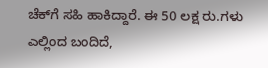ಚೆಕ್‌ಗೆ ಸಹಿ ಹಾಕಿದ್ದಾರೆ. ಈ 50 ಲಕ್ಷ ರು.ಗಳು ಎಲ್ಲಿಂದ ಬಂದಿದೆ,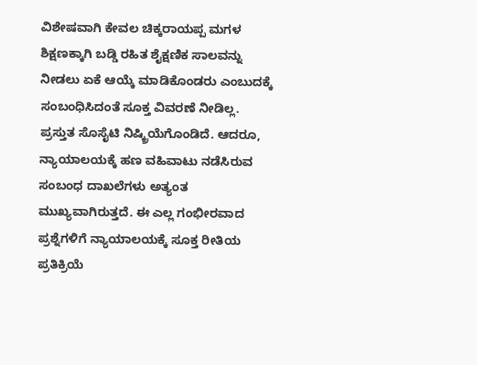ವಿಶೇಷವಾಗಿ ಕೇವಲ ಚಿಕ್ಕರಾಯಪ್ಪ ಮಗಳ ಶಿಕ್ಷಣಕ್ಕಾಗಿ ಬಡ್ಡಿ ರಹಿತ ಶೈಕ್ಷಣಿಕ ಸಾಲವನ್ನು ನೀಡಲು ಏಕೆ ಆಯ್ಕೆ ಮಾಡಿಕೊಂಡರು ಎಂಬುದಕ್ಕೆ ಸಂಬಂಧಿಸಿದಂತೆ ಸೂಕ್ತ ವಿವರಣೆ ನೀಡಿಲ್ಲ. ಪ್ರಸ್ತುತ ಸೊಸೈಟಿ ನಿಷ್ಕ್ರಿಯೆಗೊಂಡಿದೆ. ಆದರೂ, ನ್ಯಾಯಾಲಯಕ್ಕೆ ಹಣ ವಹಿವಾಟು ನಡೆಸಿರುವ ಸಂಬಂಧ ದಾಖಲೆಗಳು ಅತ್ಯಂತ ಮುಖ್ಯವಾಗಿರುತ್ತದೆ. ಈ ಎಲ್ಲ ಗಂಭೀರವಾದ ಪ್ರಶ್ನೆಗಳಿಗೆ ನ್ಯಾಯಾಲಯಕ್ಕೆ ಸೂಕ್ತ ರೀತಿಯ ಪ್ರತಿಕ್ರಿಯೆ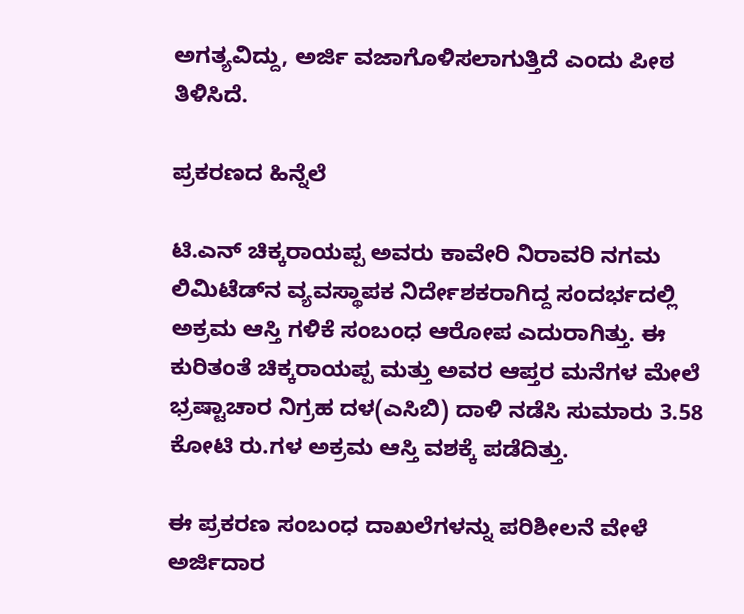ಅಗತ್ಯವಿದ್ದು, ಅರ್ಜಿ ವಜಾಗೊಳಿಸಲಾಗುತ್ತಿದೆ ಎಂದು ಪೀಠ ತಿಳಿಸಿದೆ.

ಪ್ರಕರಣದ ಹಿನ್ನೆಲೆ

ಟಿ.ಎನ್ ಚಿಕ್ಕರಾಯಪ್ಪ ಅವರು ಕಾವೇರಿ ನಿರಾವರಿ ನಗಮ ಲಿಮಿಟೆಡ್‌ನ ವ್ಯವಸ್ಥಾಪಕ ನಿರ್ದೇಶಕರಾಗಿದ್ದ ಸಂದರ್ಭದಲ್ಲಿ ಅಕ್ರಮ ಆಸ್ತಿ ಗಳಿಕೆ ಸಂಬಂಧ ಆರೋಪ ಎದುರಾಗಿತ್ತು. ಈ ಕುರಿತಂತೆ ಚಿಕ್ಕರಾಯಪ್ಪ ಮತ್ತು ಅವರ ಆಪ್ತರ ಮನೆಗಳ ಮೇಲೆ ಭ್ರಷ್ಟಾಚಾರ ನಿಗ್ರಹ ದಳ(ಎಸಿಬಿ) ದಾಳಿ ನಡೆಸಿ ಸುಮಾರು 3.58 ಕೋಟಿ ರು.ಗಳ ಅಕ್ರಮ ಆಸ್ತಿ ವಶಕ್ಕೆ ಪಡೆದಿತ್ತು.

ಈ ಪ್ರಕರಣ ಸಂಬಂಧ ದಾಖಲೆಗಳನ್ನು ಪರಿಶೀಲನೆ ವೇಳೆ ಅರ್ಜಿದಾರ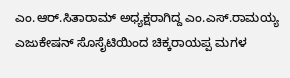ಎಂ.ಆರ್.ಸಿತಾರಾಮ್ ಅಧ್ಯಕ್ಷರಾಗಿದ್ದ ಎಂ.ಎಸ್.ರಾಮಯ್ಯ ಎಜುಕೇಷನ್ ಸೊಸೈಟಿಯಿಂದ ಚಿಕ್ಕರಾಯಪ್ಪ ಮಗಳ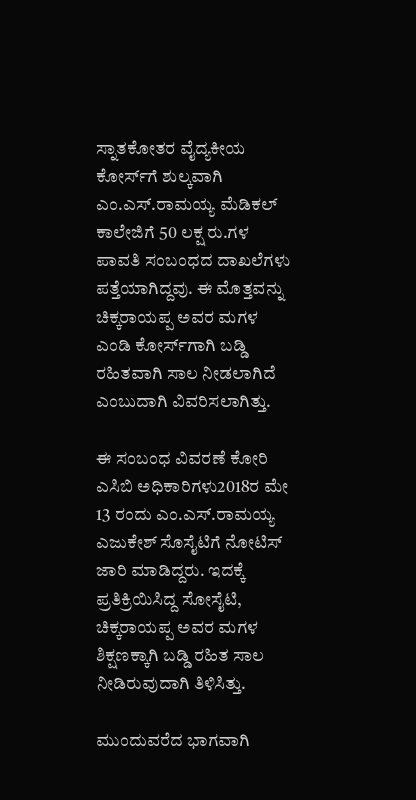ಸ್ನಾತಕೋತರ ವೈದ್ಯಕೀಯ ಕೋರ್ಸ್‌ಗೆ ಶುಲ್ಕವಾಗಿ ಎಂ.ಎಸ್.ರಾಮಯ್ಯ ಮೆಡಿಕಲ್ ಕಾಲೇಜಿಗೆ 50 ಲಕ್ಷ ರು.ಗಳ ಪಾವತಿ ಸಂಬಂಧದ ದಾಖಲೆಗಳು ಪತ್ತೆಯಾಗಿದ್ದವು. ಈ ಮೊತ್ತವನ್ನು ಚಿಕ್ಕರಾಯಪ್ಪ ಅವರ ಮಗಳ ಎಂಡಿ ಕೋರ್ಸ್‌ಗಾಗಿ ಬಡ್ಡಿ ರಹಿತವಾಗಿ ಸಾಲ ನೀಡಲಾಗಿದೆ ಎಂಬುದಾಗಿ ವಿವರಿಸಲಾಗಿತ್ತು.

ಈ ಸಂಬಂಧ ವಿವರಣೆ ಕೋರಿ ಎಸಿಬಿ ಅಧಿಕಾರಿಗಳು2018ರ ಮೇ 13 ರಂದು ಎಂ.ಎಸ್.ರಾಮಯ್ಯ ಎಜುಕೇಶ್ ಸೊಸೈಟಿಗೆ ನೋಟಿಸ್ ಜಾರಿ ಮಾಡಿದ್ದರು. ಇದಕ್ಕೆ ಪ್ರತಿಕ್ರಿಯಿಸಿದ್ದ ಸೋಸೈಟಿ, ಚಿಕ್ಕರಾಯಪ್ಪ ಅವರ ಮಗಳ ಶಿಕ್ಷಣಕ್ಕಾಗಿ ಬಡ್ಡಿ ರಹಿತ ಸಾಲ ನೀಡಿರುವುದಾಗಿ ತಿಳಿಸಿತ್ತು.

ಮುಂದುವರೆದ ಭಾಗವಾಗಿ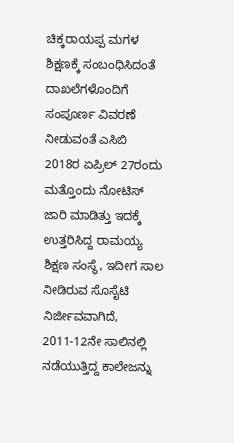ಚಿಕ್ಕರಾಯಪ್ಪ ಮಗಳ ಶಿಕ್ಷಣಕ್ಕೆ ಸಂಬಂಧಿಸಿದಂತೆ ದಾಖಲೆಗಳೊಂದಿಗೆ ಸಂಪೂರ್ಣ ವಿವರಣೆ ನೀಡುವಂತೆ ಎಸಿಬಿ 2018ರ ಏಪ್ರಿಲ್ 27ರಂದು ಮತ್ತೊಂದು ನೋಟಿಸ್ ಜಾರಿ ಮಾಡಿತ್ತು ಇದಕ್ಕೆ ಉತ್ತರಿಸಿದ್ದ ರಾಮಯ್ಯ ಶಿಕ್ಷಣ ಸಂಸ್ಥೆ, ಇದೀಗ ಸಾಲ ನೀಡಿರುವ ಸೊಸೈಟಿ ನಿರ್ಜೀವವಾಗಿದೆ, 2011-12ನೇ ಸಾಲಿನಲ್ಲಿ ನಡೆಯುತ್ತಿದ್ದ ಕಾಲೇಜನ್ನು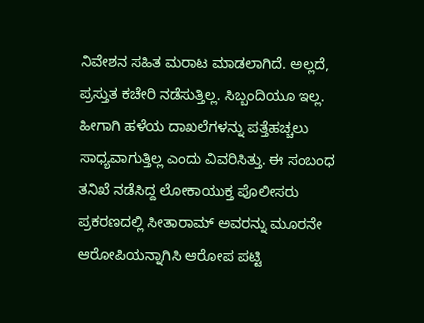ನಿವೇಶನ ಸಹಿತ ಮರಾಟ ಮಾಡಲಾಗಿದೆ. ಅಲ್ಲದೆ, ಪ್ರಸ್ತುತ ಕಚೇರಿ ನಡೆಸುತ್ತಿಲ್ಲ. ಸಿಬ್ಬಂದಿಯೂ ಇಲ್ಲ. ಹೀಗಾಗಿ ಹಳೆಯ ದಾಖಲೆಗಳನ್ನು ಪತ್ತೆಹಚ್ಚಲು ಸಾಧ್ಯವಾಗುತ್ತಿಲ್ಲ ಎಂದು ವಿವರಿಸಿತ್ತು. ಈ ಸಂಬಂಧ ತನಿಖೆ ನಡೆಸಿದ್ದ ಲೋಕಾಯುಕ್ತ ಪೊಲೀಸರು ಪ್ರಕರಣದಲ್ಲಿ ಸೀತಾರಾಮ್ ಅವರನ್ನು ಮೂರನೇ ಆರೋಪಿಯನ್ನಾಗಿಸಿ ಆರೋಪ ಪಟ್ಟಿ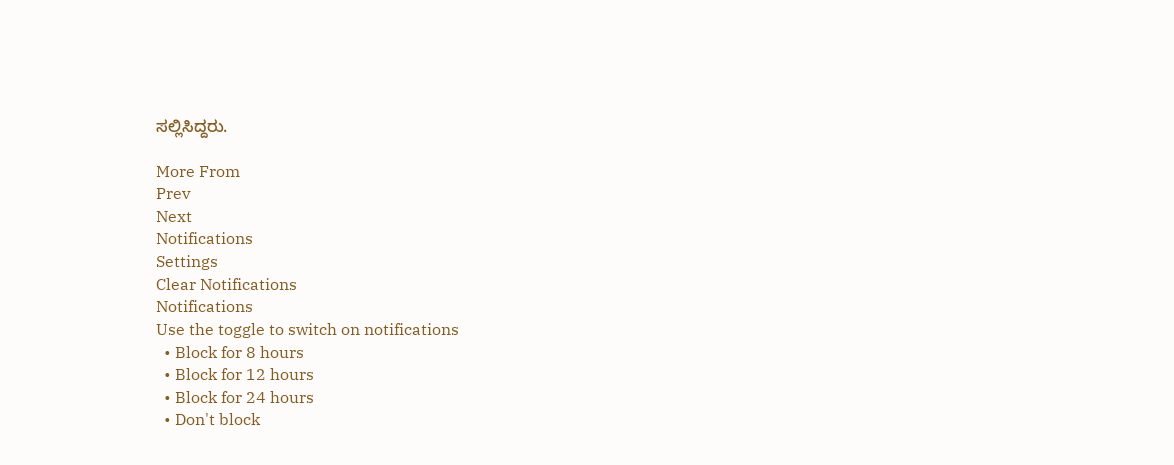ಸಲ್ಲಿಸಿದ್ದರು.

More From
Prev
Next
Notifications
Settings
Clear Notifications
Notifications
Use the toggle to switch on notifications
  • Block for 8 hours
  • Block for 12 hours
  • Block for 24 hours
  • Don't block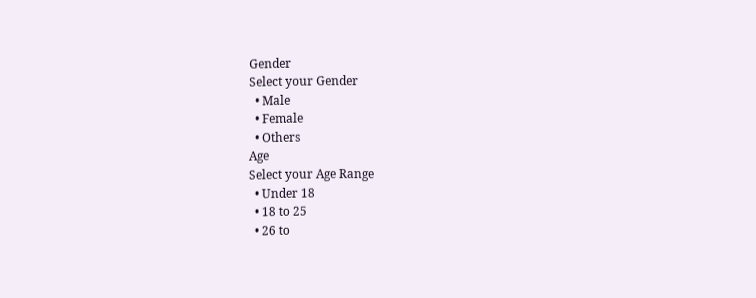Gender
Select your Gender
  • Male
  • Female
  • Others
Age
Select your Age Range
  • Under 18
  • 18 to 25
  • 26 to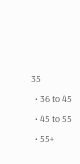35
  • 36 to 45
  • 45 to 55
  • 55+